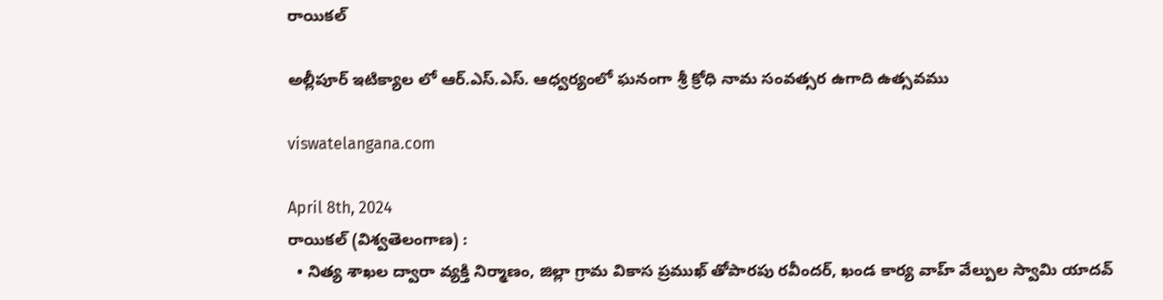రాయికల్

అల్లీపూర్ ఇటిక్యాల లో ఆర్.ఎస్.ఎస్. ఆధ్వర్యంలో ఘనంగా శ్రీ క్రోధి నామ సంవత్సర ఉగాది ఉత్సవము

viswatelangana.com

April 8th, 2024
రాయికల్ (విశ్వతెలంగాణ) :
  • నిత్య శాఖల ద్వారా వ్యక్తి నిర్మాణం, జిల్లా గ్రామ వికాస ప్రముఖ్ తోపారపు రవీందర్, ఖండ కార్య వాహ్ వేల్పుల స్వామి యాదవ్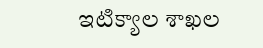ఇటిక్యాల శాఖల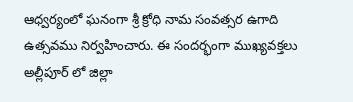ఆధ్వర్యంలో ఘనంగా శ్రీ క్రోధి నామ సంవత్సర ఉగాది ఉత్సవము నిర్వహించారు. ఈ సందర్భంగా ముఖ్యవక్తలు అల్లీపూర్ లో జిల్లా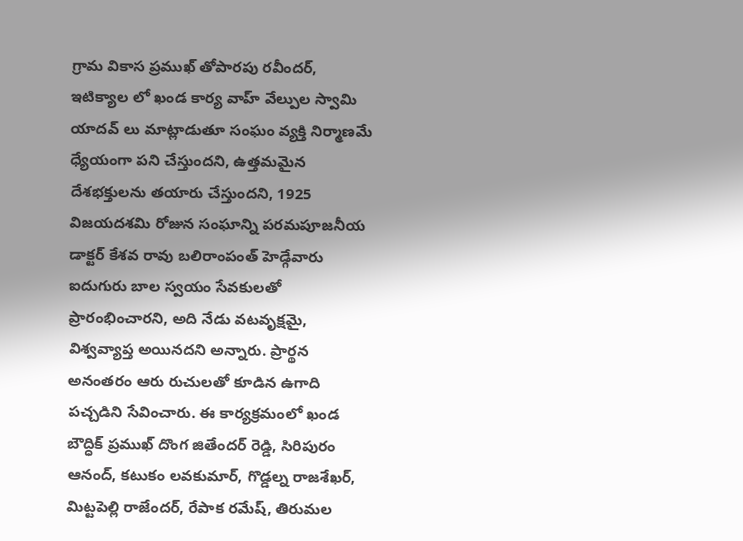గ్రామ వికాస ప్రముఖ్ తోపారపు రవీందర్, ఇటిక్యాల లో ఖండ కార్య వాహ్ వేల్పుల స్వామి యాదవ్ లు మాట్లాడుతూ సంఘం వ్యక్తి నిర్మాణమే ధ్యేయంగా పని చేస్తుందని, ఉత్తమమైన దేశభక్తులను తయారు చేస్తుందని, 1925 విజయదశమి రోజున సంఘాన్ని పరమపూజనీయ డాక్టర్ కేశవ రావు బలిరాంపంత్ హెడ్గేవారు ఐదుగురు బాల స్వయం సేవకులతో ప్రారంభించారని, అది నేడు వటవృక్షమై, విశ్వవ్యాప్త అయినదని అన్నారు. ప్రార్థన అనంతరం ఆరు రుచులతో కూడిన ఉగాది పచ్చడిని సేవించారు. ఈ కార్యక్రమంలో ఖండ బౌద్ధిక్ ప్రముఖ్ దొంగ జితేందర్ రెడ్డి, సిరిపురం ఆనంద్, కటుకం లవకుమార్, గొడ్డల్న రాజశేఖర్, మిట్టపెల్లి రాజేందర్, రేపాక రమేష్, తిరుమల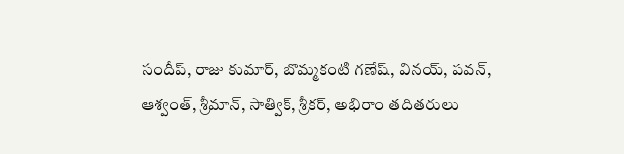సందీప్, రాజు కుమార్, బొమ్మకంటి గణేష్, వినయ్, పవన్, ఆశ్వంత్, శ్రీమాన్, సాత్విక్, శ్రీకర్, అభిరాం తదితరులు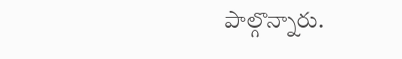పాల్గొన్నారు.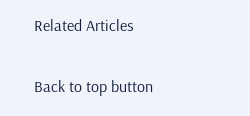Related Articles

Back to top button